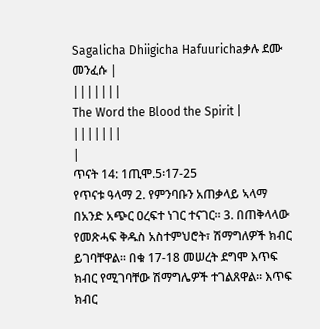Sagalicha Dhiigicha Hafuurichaቃሉ ደሙ መንፈሱ |
|||||||
The Word the Blood the Spirit |
|||||||
|
ጥናት 14: 1ጢሞ.5፡17-25
የጥናቱ ዓላማ 2. የምንባቡን አጠቃላይ ኣላማ በአንድ አጭር ዐረፍተ ነገር ተናገር፡፡ 3. በጠቅላላው የመጽሓፍ ቅዱስ አስተምህሮት፣ ሽማግለዎች ክብር ይገባቸዋል፡፡ በቁ 17-18 መሠረት ደግሞ እጥፍ ክብር የሚገባቸው ሽማግሌዎች ተገልጸዋል፡፡ እጥፍ ክብር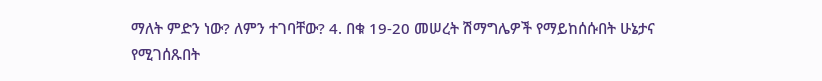ማለት ምድን ነው? ለምን ተገባቸው? 4. በቁ 19-20 መሠረት ሽማግሌዎች የማይከሰሱበት ሁኔታና የሚገሰጹበት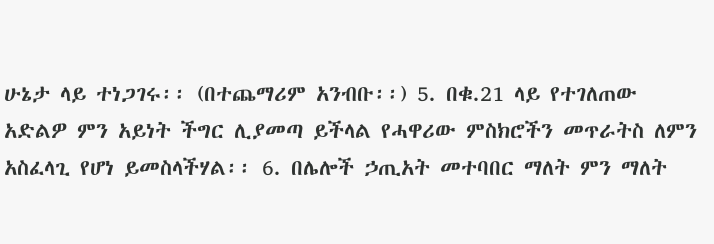ሁኔታ ላይ ተነጋገሩ፡፡ (በተጨማሪም አንብቡ፡፡) 5. በቁ.21 ላይ የተገለጠው አድልዎ ምን አይነት ችግር ሊያመጣ ይችላል የሓዋሪው ምስክሮችን መጥራትስ ለምን አስፈላጊ የሆነ ይመስላችሃል፡፡ 6. በሌሎች ኃጢአት መተባበር ማለት ምን ማለት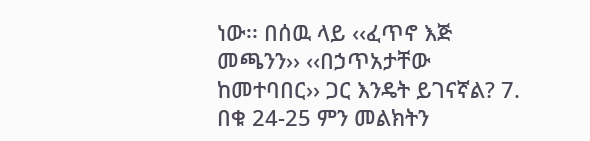ነው፡፡ በሰዉ ላይ ‹‹ፈጥኖ እጅ መጫንን›› ‹‹በኃጥአታቸው ከመተባበር›› ጋር እንዴት ይገናኛል? 7. በቁ 24-25 ምን መልክትን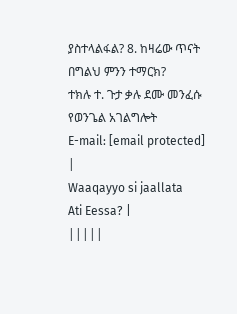ያስተላልፋል? 8. ከዛሬው ጥናት በግልህ ምንን ተማርክ?
ተክሉ ተ. ጉታ ቃሉ ደሙ መንፈሱ የወንጌል አገልግሎት
E-mail: [email protected]
|
Waaqayyo si jaallata
Ati Eessa? |
|||||